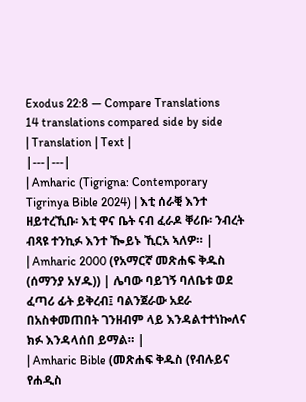Exodus 22:8 — Compare Translations
14 translations compared side by side
| Translation | Text |
|---|---|
| Amharic (Tigrigna: Contemporary Tigrinya Bible 2024) | እቲ ሰራቒ እንተ ዘይተረኺቡ፡ እቲ ዋና ቤት ናብ ፈራዶ ቐሪቡ፡ ንብረት ብጻዩ ተንኪፉ እንተ ዀይኑ ኺርአ ኣለዎ። |
| Amharic 2000 (የአማርኛ መጽሐፍ ቅዱስ (ሰማንያ አሃዱ)) | ሌባው ባይገኝ ባለቤቱ ወደ ፈጣሪ ፊት ይቅረብ፤ ባልንጀራው አደራ በአስቀመጠበት ገንዘብም ላይ እንዳልተተነኰለና ክፉ እንዳላሰበ ይማል። |
| Amharic Bible (መጽሐፍ ቅዱስ (የብሉይና የሐዲስ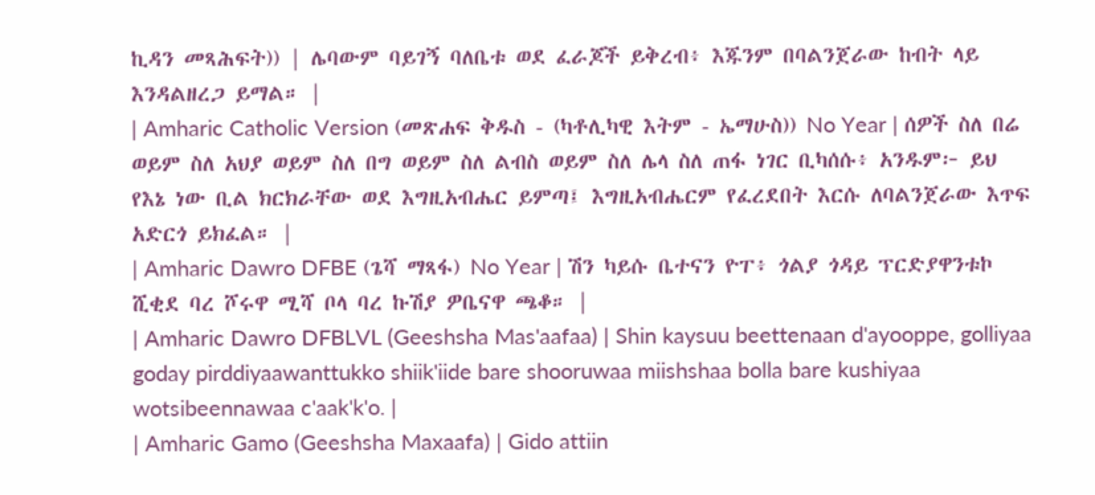ኪዳን መጻሕፍት)) | ሌባውም ባይገኝ ባለቤቱ ወደ ፈራጆች ይቅረብ፥ እጁንም በባልንጀራው ከብት ላይ እንዳልዘረጋ ይማል። |
| Amharic Catholic Version (መጽሐፍ ቅዱስ - (ካቶሊካዊ እትም - ኤማሁስ)) No Year | ሰዎች ስለ በሬ ወይም ስለ አህያ ወይም ስለ በግ ወይም ስለ ልብስ ወይም ስለ ሌላ ስለ ጠፋ ነገር ቢካሰሱ፥ አንዱም፦ ይህ የእኔ ነው ቢል ክርክራቸው ወደ እግዚአብሔር ይምጣ፤ እግዚአብሔርም የፈረደበት እርሱ ለባልንጀራው እጥፍ አድርጎ ይክፈል። |
| Amharic Dawro DFBE (ጌሻ ማጻፋ) No Year | ሽን ካይሱ ቤተናን ዮፐ፥ ጎልያ ጎዳይ ፕርድያዋንቱኮ ሺቂደ ባረ ሾሩዋ ሚሻ ቦላ ባረ ኩሽያ ዎቤናዋ ጫቆ። |
| Amharic Dawro DFBLVL (Geeshsha Mas'aafaa) | Shin kaysuu beettenaan d'ayooppe, golliyaa goday pirddiyaawanttukko shiik'iide bare shooruwaa miishshaa bolla bare kushiyaa wotsibeennawaa c'aak'k'o. |
| Amharic Gamo (Geeshsha Maxaafa) | Gido attiin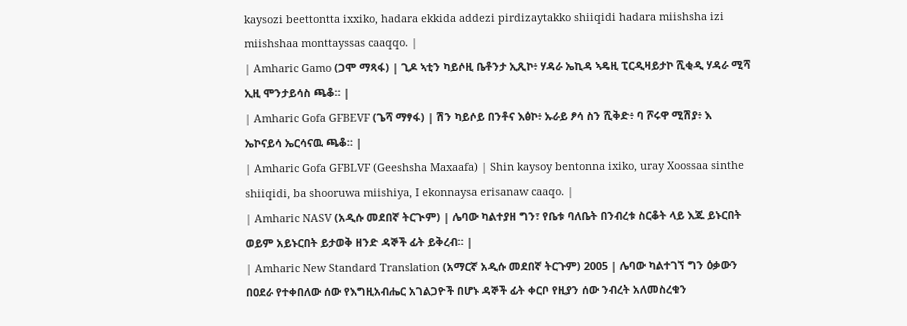kaysozi beettontta ixxiko, hadara ekkida addezi pirdizaytakko shiiqidi hadara miishsha izi miishshaa monttayssas caaqqo. |
| Amharic Gamo (ጋሞ ማጻፋ) | ጊዶ ኣቲን ካይሶዚ ቤቶንታ ኢጺኮ፥ ሃዳራ ኤኪዳ ኣዴዚ ፒርዲዛይታኮ ሺቂዲ ሃዳራ ሚሻ ኢዚ ሞንታይሳስ ጫቆ። |
| Amharic Gofa GFBEVF (ጌሻ ማፃፋ) | ሽን ካይሶይ በንቶና እፅኮ፥ ኡራይ ፆሳ ስን ሺቅድ፥ ባ ሾሩዋ ሚሽያ፥ እ ኤኮናይሳ ኤርሳናዉ ጫቆ። |
| Amharic Gofa GFBLVF (Geeshsha Maxaafa) | Shin kaysoy bentonna ixiko, uray Xoossaa sinthe shiiqidi, ba shooruwa miishiya, I ekonnaysa erisanaw caaqo. |
| Amharic NASV (አዲሱ መደበኛ ትርጒም) | ሌባው ካልተያዘ ግን፣ የቤቱ ባለቤት በንብረቱ ስርቆት ላይ እጁ ይኑርበት ወይም አይኑርበት ይታወቅ ዘንድ ዳኞች ፊት ይቅረብ። |
| Amharic New Standard Translation (አማርኛ አዲሱ መደበኛ ትርጉም) 2005 | ሌባው ካልተገኘ ግን ዕቃውን በዐደራ የተቀበለው ሰው የእግዚአብሔር አገልጋዮች በሆኑ ዳኞች ፊት ቀርቦ የዚያን ሰው ንብረት አለመስረቁን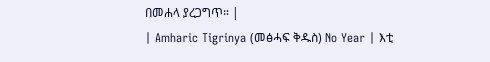በመሐላ ያረጋግጥ። |
| Amharic Tigrinya (መፅሓፍ ቅዱስ) No Year | እቲ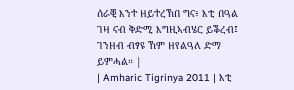ሰራቒ እንተ ዘይተረኽበ ግና፥ እቲ በዓል ገዛ ናብ ቅድሚ እግዚኣብሄር ይቕረብ፤ ገንዘብ ብፃዩ ኸም ዘየልዓለ ድማ ይምሓል። |
| Amharic Tigrinya 2011 | እቲ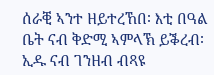ሰራቒ ኣንተ ዘይተረኸበ፡ እቲ በዓል ቤት ናብ ቅድሚ ኣምላኽ ይቕረብ፡ ኢዱ ናብ ገንዘብ ብጻዩ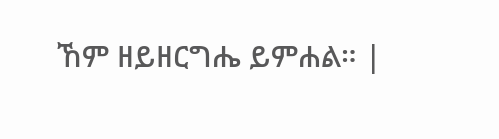ኸም ዘይዘርግሔ ይምሐል። |